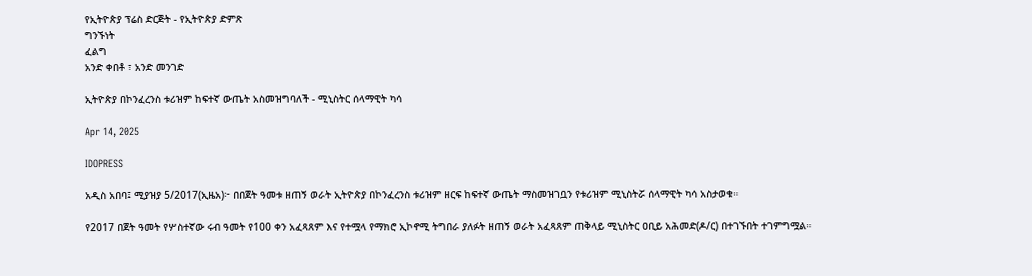የኢትዮጵያ ፕሬስ ድርጅት - የኢትዮጵያ ድምጽ
ግንኙነት
ፈልግ
አንድ ቀበቶ ፣ አንድ መንገድ

ኢትዮጵያ በኮንፈረንስ ቱሪዝም ከፍተኛ ውጤት አስመዝግባለች - ሚኒስትር ሰላማዊት ካሳ

Apr 14, 2025

IDOPRESS

አዲስ አበባ፤ ሚያዝያ 5/2017(ኢዜአ)፦ በበጀት ዓመቱ ዘጠኝ ወራት ኢትዮጵያ በኮንፈረንስ ቱሪዝም ዘርፍ ከፍተኛ ውጤት ማስመዝገቧን የቱሪዝም ሚኒስትሯ ሰላማዊት ካሳ አስታወቁ።

የ2017 በጀት ዓመት የሦስተኛው ሩብ ዓመት የ100 ቀን አፈጻጸም እና የተሟላ የማክሮ ኢኮኖሚ ትግበራ ያለፉት ዘጠኝ ወራት አፈጻጸም ጠቅላይ ሚኒስትር ዐቢይ አሕመድ(ዶ/ር) በተገኙበት ተገምግሟል።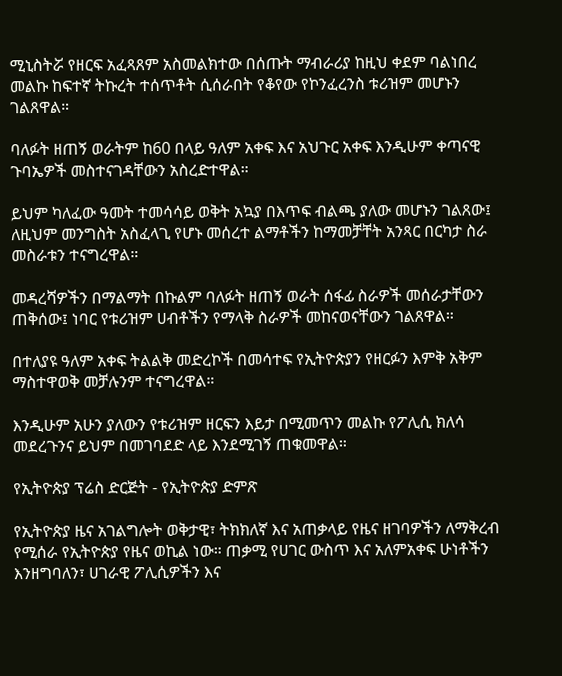ሚኒስትሯ የዘርፍ አፈጻጸም አስመልክተው በሰጡት ማብራሪያ ከዚህ ቀደም ባልነበረ መልኩ ከፍተኛ ትኩረት ተሰጥቶት ሲሰራበት የቆየው የኮንፈረንስ ቱሪዝም መሆኑን ገልጸዋል።

ባለፉት ዘጠኝ ወራትም ከ60 በላይ ዓለም አቀፍ እና አህጉር አቀፍ እንዲሁም ቀጣናዊ ጉባኤዎች መስተናገዳቸውን አስረድተዋል።

ይህም ካለፈው ዓመት ተመሳሳይ ወቅት አኳያ በእጥፍ ብልጫ ያለው መሆኑን ገልጸው፤ ለዚህም መንግስት አስፈላጊ የሆኑ መሰረተ ልማቶችን ከማመቻቸት አንጻር በርካታ ስራ መስራቱን ተናግረዋል።

መዳረሻዎችን በማልማት በኩልም ባለፉት ዘጠኝ ወራት ሰፋፊ ስራዎች መሰራታቸውን ጠቅሰው፤ ነባር የቱሪዝም ሀብቶችን የማላቅ ስራዎች መከናወናቸውን ገልጸዋል።

በተለያዩ ዓለም አቀፍ ትልልቅ መድረኮች በመሳተፍ የኢትዮጵያን የዘርፉን እምቅ አቅም ማስተዋወቅ መቻሉንም ተናግረዋል።

እንዲሁም አሁን ያለውን የቱሪዝም ዘርፍን እይታ በሚመጥን መልኩ የፖሊሲ ክለሳ መደረጉንና ይህም በመገባደድ ላይ እንደሚገኝ ጠቁመዋል።

የኢትዮጵያ ፕሬስ ድርጅት - የኢትዮጵያ ድምጽ

የኢትዮጵያ ዜና አገልግሎት ወቅታዊ፣ ትክክለኛ እና አጠቃላይ የዜና ዘገባዎችን ለማቅረብ የሚሰራ የኢትዮጵያ የዜና ወኪል ነው። ጠቃሚ የሀገር ውስጥ እና አለምአቀፍ ሁነቶችን እንዘግባለን፣ ሀገራዊ ፖሊሲዎችን እና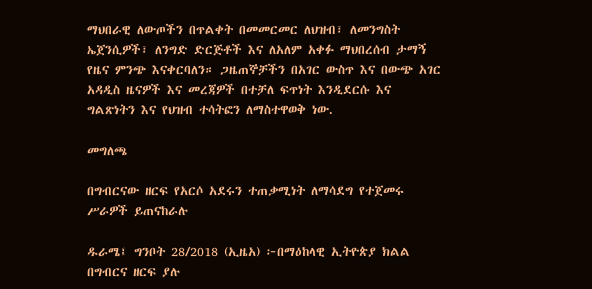ማህበራዊ ለውጦችን በጥልቀት በመመርመር ለህዝብ፣ ለመንግስት ኤጀንሲዎች፣ ለንግድ ድርጅቶች እና ለአለም አቀፉ ማህበረሰብ ታማኝ የዜና ምንጭ እናቀርባለን። ጋዜጠኞቻችን በአገር ውስጥ እና በውጭ አገር አዳዲስ ዜናዎች እና መረጃዎች በተቻለ ፍጥነት እንዲደርሱ እና ግልጽነትን እና የህዝብ ተሳትፎን ለማስተዋወቅ ነው.

መግለጫ

በግብርናው ዘርፍ የአርሶ አደሩን ተጠቃሚነት ለማሳደግ የተጀመሩ ሥራዎች ይጠናከራሉ

ዱራሜ፤ ግንቦት 28/2018 (ኢዜአ) ፦በማዕከላዊ ኢትዮጵያ ክልል በግብርና ዘርፍ ያሉ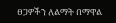ፀጋዎችን ለልማት በማዋል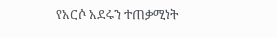የአርሶ አደሩን ተጠቃሚነት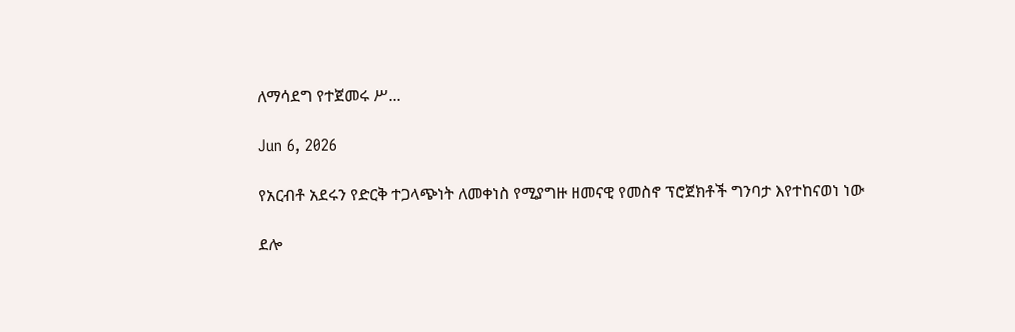ለማሳደግ የተጀመሩ ሥ...

Jun 6, 2026

የአርብቶ አደሩን የድርቅ ተጋላጭነት ለመቀነስ የሚያግዙ ዘመናዊ የመስኖ ፕሮጀክቶች ግንባታ እየተከናወነ ነው

ደሎ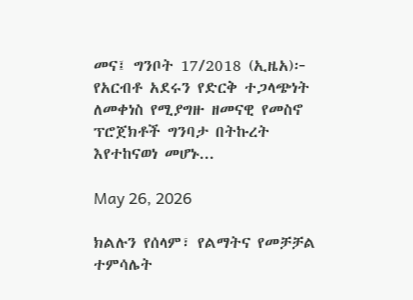መና፤ ግንቦት 17/2018 (ኢዜአ)፦ የአርብቶ አደሩን የድርቅ ተጋላጭነት ለመቀነስ የሚያግዙ ዘመናዊ የመስኖ ፕሮጀክቶች ግንባታ በትኩረት እየተከናወነ መሆኑ...

May 26, 2026

ክልሉን የሰላም፣ የልማትና የመቻቻል ተምሳሌት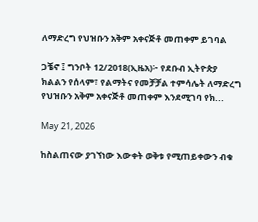ለማድረግ የህዝቡን አቅም አቀናጅቶ መጠቀም ይገባል

ጋቼኖ ፤ ግንቦት 12/2018(ኢዜአ)፦ የደቡብ ኢትዮጵያ ክልልን የሰላም፣ የልማትና የመቻቻል ተምሳሌት ለማድረግ የህዝቡን አቅም አቀናጅቶ መጠቀም እንደሚገባ የክ...

May 21, 2026

ከስልጠናው ያገኘነው እውቀት ወቅቱ የሚጠይቀውን ብቁ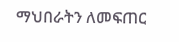ማህበራትን ለመፍጠር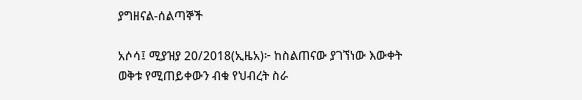ያግዘናል-ሰልጣኞች

አሶሳ፤ ሚያዝያ 20/2018(ኢዜአ)፦ ከስልጠናው ያገኘነው እውቀት ወቅቱ የሚጠይቀውን ብቁ የህብረት ስራ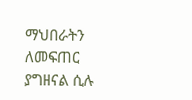ማህበራትን ለመፍጠር ያግዘናል ሲሉ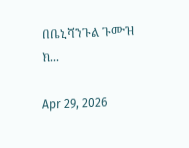በቤኒሻንጉል ጉሙዝ ክ...

Apr 29, 2026